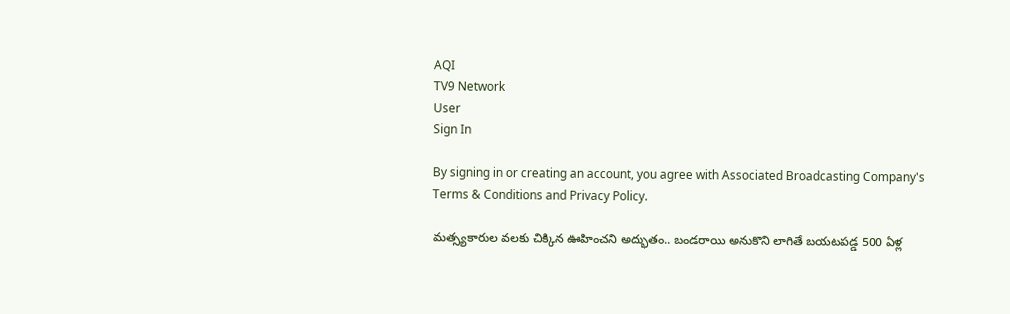AQI
TV9 Network
User
Sign In

By signing in or creating an account, you agree with Associated Broadcasting Company's Terms & Conditions and Privacy Policy.

మత్స్యకారుల వలకు చిక్కిన ఊహించని అద్భుతం.. బండరాయి అనుకొని లాగితే బయటపడ్డ 500 ఏళ్ల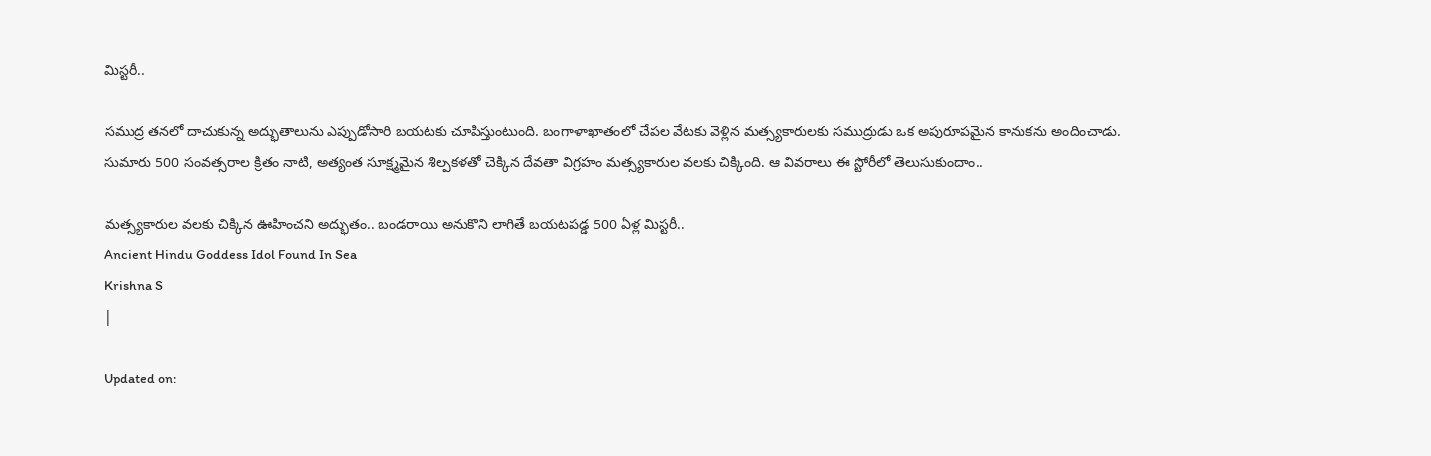మిస్టరీ..

సముద్ర తనలో దాచుకున్న అద్భుతాలును ఎప్పుడోసారి బయటకు చూపిస్తుంటుంది. బంగాళాఖాతంలో చేపల వేటకు వెళ్లిన మత్స్యకారులకు సముద్రుడు ఒక అపురూపమైన కానుకను అందించాడు. సుమారు 500 సంవత్సరాల క్రితం నాటి, అత్యంత సూక్ష్మమైన శిల్పకళతో చెక్కిన దేవతా విగ్రహం మత్స్యకారుల వలకు చిక్కింది. ఆ వివరాలు ఈ స్టోరీలో తెలుసుకుందాం..

మత్స్యకారుల వలకు చిక్కిన ఊహించని అద్భుతం.. బండరాయి అనుకొని లాగితే బయటపడ్డ 500 ఏళ్ల మిస్టరీ..
Ancient Hindu Goddess Idol Found In Sea
Krishna S
|

Updated on: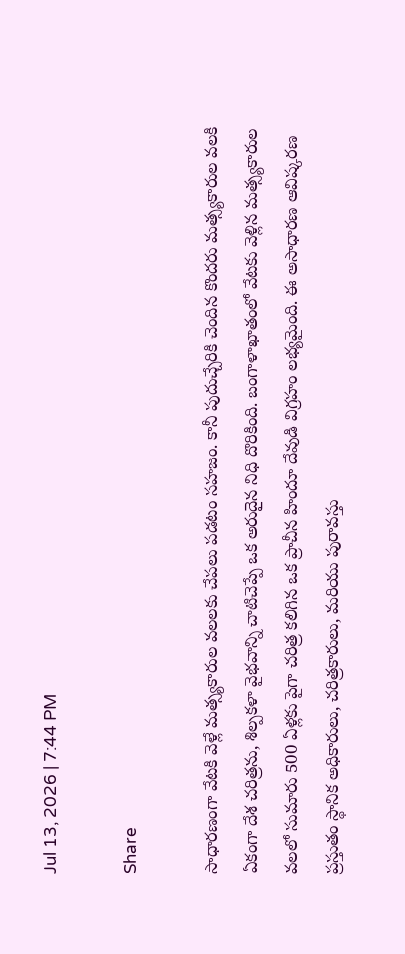Jul 13, 2026 | 7:44 PM

Share

సాధారణంగా వేటకి వెళ్లే మత్స్యకారుల వలలకు చేపలు పడటం సహజం. కానీ పుదుచ్చేరికి చెందిన కొందరు మత్స్యకారుల వలకి ఏకంగా దేశ చరిత్రను, శిల్పకళా వైభవాన్ని చాటిచెప్పే ఒక అరుదైన నిధి దొరికింది. బంగాళాఖాతంలో వేటకు వెళ్లిన మత్స్యకారుల వలలో సుమారు 500 ఏళ్లకు పైగా చరిత్ర కలిగిన ఒక ప్రాచీన హిందూ దేవుడి విగ్రహం లభ్యమైంది. ఈ అసాధారణ ఆవిష్కరణ ప్రస్తుతం స్థానిక అధికారులు, చరిత్రకారులు, మరియు పురావస్తు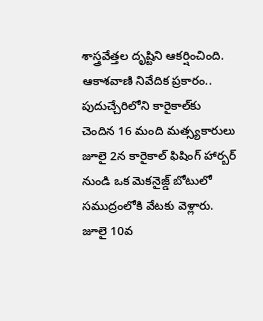శాస్త్రవేత్తల దృష్టిని ఆకర్షించింది. ఆకాశవాణి నివేదిక ప్రకారం.. పుదుచ్చేరిలోని కారైకాల్‌కు చెందిన 16 మంది మత్స్యకారులు జూలై 2న కారైకాల్ ఫిషింగ్ హార్బర్ నుండి ఒక మెకనైజ్డ్ బోటులో సముద్రంలోకి వేటకు వెళ్లారు. జూలై 10వ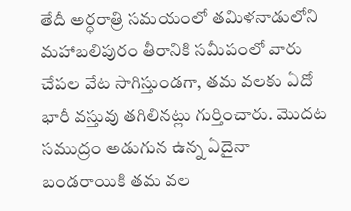తేదీ అర్ధరాత్రి సమయంలో తమిళనాడులోని మహాబలిపురం తీరానికి సమీపంలో వారు చేపల వేట సాగిస్తుండగా, తమ వలకు ఏదో భారీ వస్తువు తగిలినట్లు గుర్తించారు. మొదట సముద్రం అడుగున ఉన్న ఏదైనా బండరాయికి తమ వల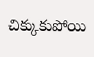చిక్కుకుపోయి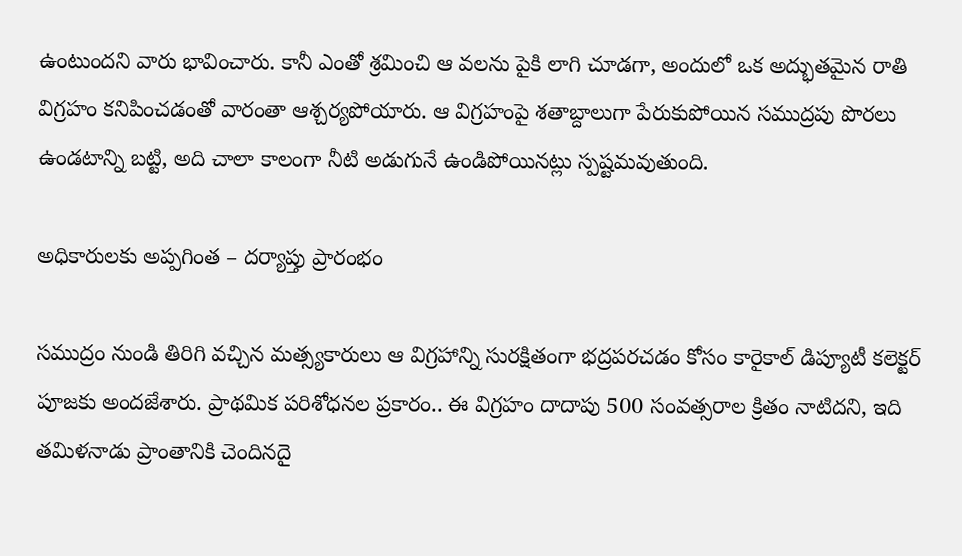ఉంటుందని వారు భావించారు. కానీ ఎంతో శ్రమించి ఆ వలను పైకి లాగి చూడగా, అందులో ఒక అద్భుతమైన రాతి విగ్రహం కనిపించడంతో వారంతా ఆశ్చర్యపోయారు. ఆ విగ్రహంపై శతాబ్దాలుగా పేరుకుపోయిన సముద్రపు పొరలు ఉండటాన్ని బట్టి, అది చాలా కాలంగా నీటి అడుగునే ఉండిపోయినట్లు స్పష్టమవుతుంది.

అధికారులకు అప్పగింత – దర్యాప్తు ప్రారంభం

సముద్రం నుండి తిరిగి వచ్చిన మత్స్యకారులు ఆ విగ్రహాన్ని సురక్షితంగా భద్రపరచడం కోసం కారైకాల్ డిప్యూటీ కలెక్టర్ పూజకు అందజేశారు. ప్రాథమిక పరిశోధనల ప్రకారం.. ఈ విగ్రహం దాదాపు 500 సంవత్సరాల క్రితం నాటిదని, ఇది తమిళనాడు ప్రాంతానికి చెందినదై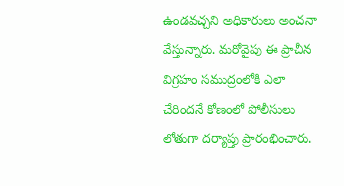ఉండవచ్చని అధికారులు అంచనా వేస్తున్నారు. మరోవైపు ఈ ప్రాచీన విగ్రహం సముద్రంలోకి ఎలా చేరిందనే కోణంలో పోలీసులు లోతుగా దర్యాప్తు ప్రారంభించారు.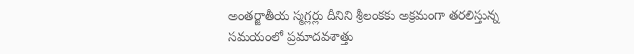అంతర్జాతీయ స్మగ్లర్లు దీనిని శ్రీలంకకు అక్రమంగా తరలిస్తున్న సమయంలో ప్రమాదవశాత్తు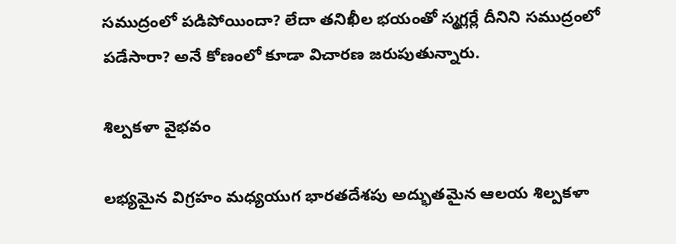సముద్రంలో పడిపోయిందా? లేదా తనిఖీల భయంతో స్మగ్లర్లే దీనిని సముద్రంలో పడేసారా? అనే కోణంలో కూడా విచారణ జరుపుతున్నారు.

శిల్పకళా వైభవం

లభ్యమైన విగ్రహం మధ్యయుగ భారతదేశపు అద్భుతమైన ఆలయ శిల్పకళా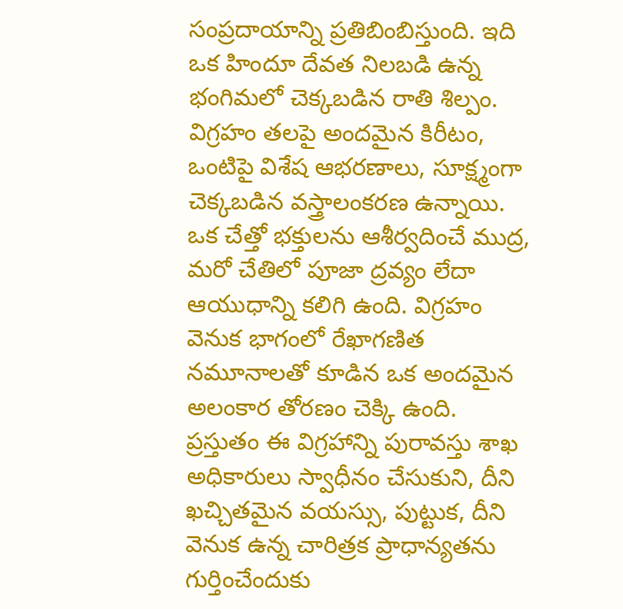సంప్రదాయాన్ని ప్రతిబింబిస్తుంది. ఇది ఒక హిందూ దేవత నిలబడి ఉన్న భంగిమలో చెక్కబడిన రాతి శిల్పం. విగ్రహం తలపై అందమైన కిరీటం, ఒంటిపై విశేష ఆభరణాలు, సూక్ష్మంగా చెక్కబడిన వస్త్రాలంకరణ ఉన్నాయి. ఒక చేత్తో భక్తులను ఆశీర్వదించే ముద్ర, మరో చేతిలో పూజా ద్రవ్యం లేదా ఆయుధాన్ని కలిగి ఉంది. విగ్రహం వెనుక భాగంలో రేఖాగణిత నమూనాలతో కూడిన ఒక అందమైన అలంకార తోరణం చెక్కి ఉంది. ప్రస్తుతం ఈ విగ్రహాన్ని పురావస్తు శాఖ అధికారులు స్వాధీనం చేసుకుని, దీని ఖచ్చితమైన వయస్సు, పుట్టుక, దీని వెనుక ఉన్న చారిత్రక ప్రాధాన్యతను గుర్తించేందుకు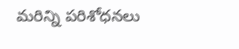మరిన్ని పరిశోధనలు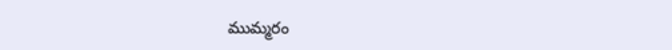ముమ్మరం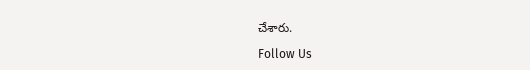చేశారు.

Follow Us